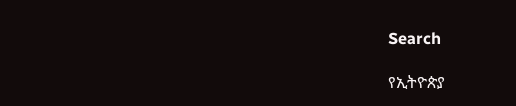Search

የኢትዮጵያ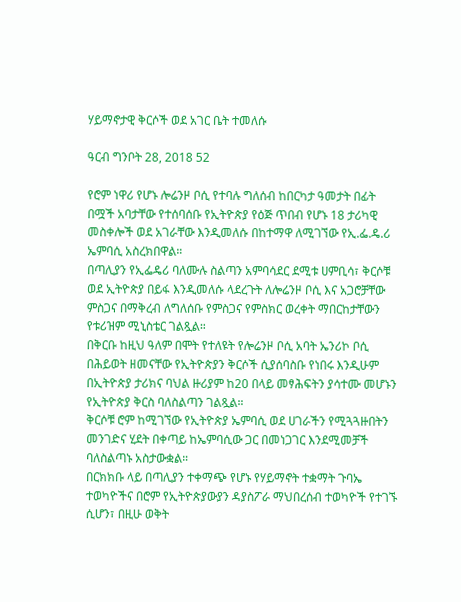ሃይማኖታዊ ቅርሶች ወደ አገር ቤት ተመለሱ

ዓርብ ግንቦት 28, 2018 52

የሮም ነዋሪ የሆኑ ሎሬንዞ ቦሲ የተባሉ ግለሰብ ከበርካታ ዓመታት በፊት በሟች አባታቸው የተሰባሰቡ የኢትዮጵያ የዕጅ ጥበብ የሆኑ 18 ታሪካዊ መስቀሎች ወደ አገራቸው እንዲመለሱ በከተማዋ ለሚገኘው የኢ.ፌ.ዴ.ሪ ኤምባሲ አስረክበዋል።
በጣሊያን የኢፌዴሪ ባለሙሉ ስልጣን አምባሳደር ደሚቱ ሀምቢሳ፣ ቅርሶቹ ወደ ኢትዮጵያ በይፋ እንዲመለሱ ላደረጉት ለሎሬንዞ ቦሲ እና አጋሮቻቸው ምስጋና በማቅረብ ለግለሰቡ የምስጋና የምስክር ወረቀት ማበርከታቸውን የቱሪዝም ሚኒስቴር ገልጿል።
በቅርቡ ከዚህ ዓለም በሞት የተለዩት የሎሬንዞ ቦሲ አባት ኤንሪኮ ቦሲ በሕይወት ዘመናቸው የኢትዮጵያን ቅርሶች ሲያሰባስቡ የነበሩ እንዲሁም በኢትዮጵያ ታሪክና ባህል ዙሪያም ከ20 በላይ መፃሕፍትን ያሳተሙ መሆኑን የኢትዮጵያ ቅርስ ባለስልጣን ገልጿል።
ቅርሶቹ ሮም ከሚገኘው የኢትዮጵያ ኤምባሲ ወደ ሀገራችን የሚጓጓዙበትን መንገድና ሂደት በቀጣይ ከኤምባሲው ጋር በመነጋገር እንደሚመቻች ባለስልጣኑ አስታውቋል።
በርክክቡ ላይ በጣሊያን ተቀማጭ የሆኑ የሃይማኖት ተቋማት ጉባኤ ተወካዮችና በሮም የኢትዮጵያውያን ዳያስፖራ ማህበረሰብ ተወካዮች የተገኙ ሲሆን፣ በዚሁ ወቅት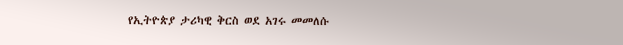የኢትዮጵያ ታሪካዊ ቅርስ ወደ አገሩ መመለሱ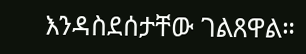እንዳስደሰታቸው ገልጸዋል።